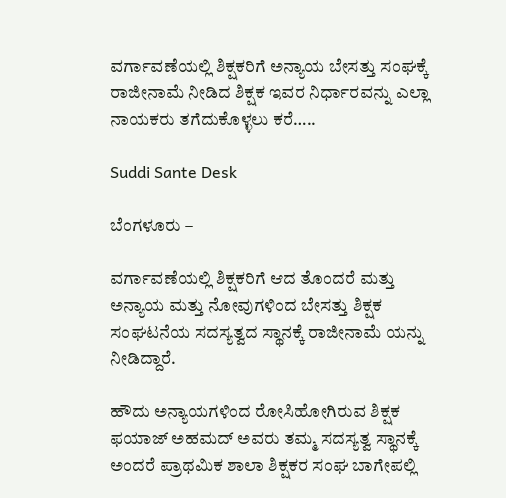ವರ್ಗಾವಣೆಯಲ್ಲಿ ಶಿಕ್ಷಕರಿಗೆ ಅನ್ಯಾಯ ಬೇಸತ್ತು ಸಂಘಕ್ಕೆ ರಾಜೀನಾಮೆ ನೀಡಿದ ಶಿಕ್ಷಕ ಇವರ ನಿರ್ಧಾರವನ್ನು ಎಲ್ಲಾ ನಾಯಕರು ತಗೆದುಕೊಳ್ಳಲು ಕರೆ…..

Suddi Sante Desk

ಬೆಂಗಳೂರು –

ವರ್ಗಾವಣೆಯಲ್ಲಿ ಶಿಕ್ಷಕರಿಗೆ ಆದ ತೊಂದರೆ ಮತ್ತು ಅನ್ಯಾಯ ಮತ್ತು ನೋವುಗಳಿಂದ ಬೇಸತ್ತು ಶಿಕ್ಷಕ ಸಂಘಟನೆಯ ಸದಸ್ಯತ್ವದ ಸ್ಥಾನಕ್ಕೆ ರಾಜೀನಾಮೆ ಯನ್ನು ನೀಡಿದ್ದಾರೆ.

ಹೌದು ಅನ್ಯಾಯಗಳಿಂದ ರೋಸಿಹೋಗಿರುವ ಶಿಕ್ಷಕ ಫಯಾಜ್ ಅಹಮದ್ ಅವರು ತಮ್ಮ ಸದಸ್ಯತ್ವ ಸ್ಥಾನಕ್ಕೆ ಅಂದರೆ ಪ್ರಾಥಮಿಕ ಶಾಲಾ ಶಿಕ್ಷಕರ ಸಂಘ ಬಾಗೇಪಲ್ಲಿ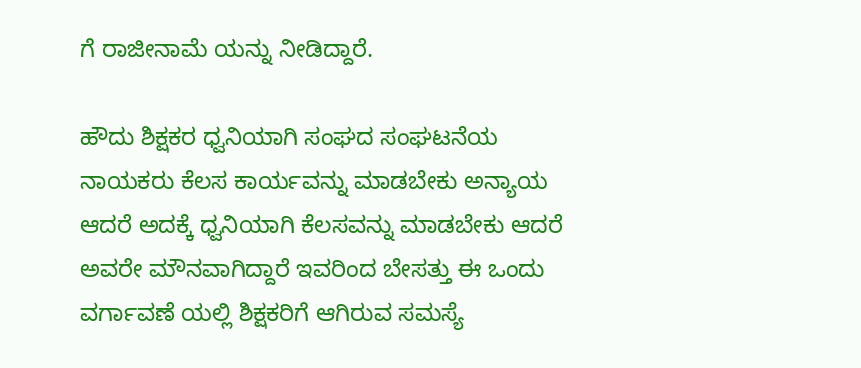ಗೆ ರಾಜೀನಾಮೆ ಯನ್ನು ನೀಡಿದ್ದಾರೆ.

ಹೌದು ಶಿಕ್ಷಕರ ಧ್ವನಿಯಾಗಿ ಸಂಘದ ಸಂಘಟನೆಯ ನಾಯಕರು ಕೆಲಸ ಕಾರ್ಯವನ್ನು ಮಾಡಬೇಕು ಅನ್ಯಾಯ ಆದರೆ ಅದಕ್ಕೆ ಧ್ವನಿಯಾಗಿ ಕೆಲಸವನ್ನು ಮಾಡಬೇಕು ಆದರೆ ಅವರೇ ಮೌನವಾಗಿದ್ದಾರೆ ಇವರಿಂದ ಬೇಸತ್ತು ಈ ಒಂದು ವರ್ಗಾವಣೆ ಯಲ್ಲಿ ಶಿಕ್ಷಕರಿಗೆ ಆಗಿರುವ ಸಮಸ್ಯೆ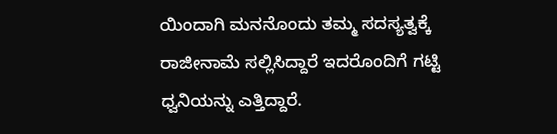ಯಿಂದಾಗಿ ಮನನೊಂದು ತಮ್ಮ ಸದಸ್ಯತ್ವಕ್ಕೆ ರಾಜೀನಾಮೆ ಸಲ್ಲಿಸಿದ್ದಾರೆ ಇದರೊಂದಿಗೆ ಗಟ್ಟಿ ಧ್ವನಿಯನ್ನು ಎತ್ತಿದ್ದಾರೆ.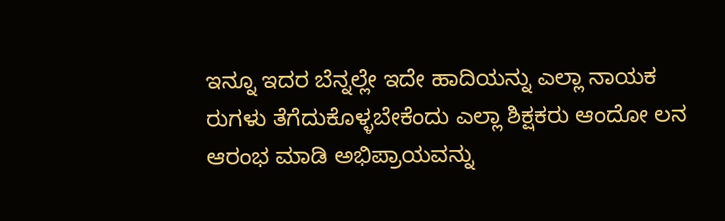ಇನ್ನೂ ಇದರ ಬೆನ್ನಲ್ಲೇ ಇದೇ ಹಾದಿಯನ್ನು ಎಲ್ಲಾ ನಾಯಕ ರುಗಳು ತೆಗೆದುಕೊಳ್ಳಬೇಕೆಂದು ಎಲ್ಲಾ ಶಿಕ್ಷಕರು ಆಂದೋ ಲನ ಆರಂಭ ಮಾಡಿ ಅಭಿಪ್ರಾಯವನ್ನು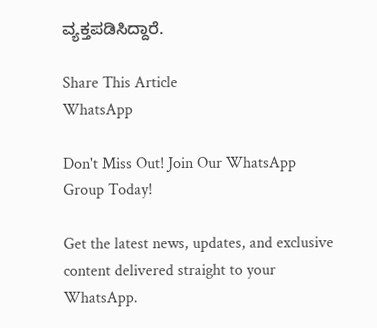ವ್ಯಕ್ತಪಡಿಸಿದ್ದಾರೆ.

Share This Article
WhatsApp

Don't Miss Out! Join Our WhatsApp Group Today!

Get the latest news, updates, and exclusive content delivered straight to your WhatsApp.